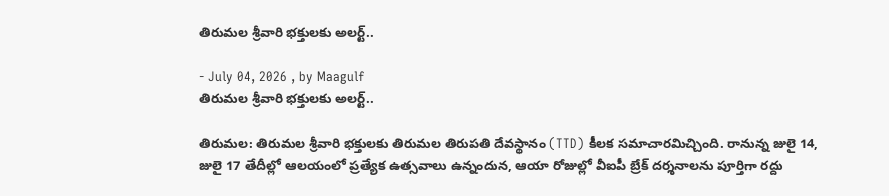తిరుమల శ్రీవారి భక్తులకు అలర్ట్..

- July 04, 2026 , by Maagulf
తిరుమల శ్రీవారి భక్తులకు అలర్ట్..

తిరుమల: తిరుమల శ్రీవారి భక్తులకు తిరుమల తిరుపతి దేవస్థానం (TTD) కీలక సమాచారమిచ్చింది. రానున్న జులై 14, జులై 17 తేదీల్లో ఆలయంలో ప్రత్యేక ఉత్సవాలు ఉన్నందున, ఆయా రోజుల్లో వీఐపీ బ్రేక్‌ దర్శనాలను పూర్తిగా రద్దు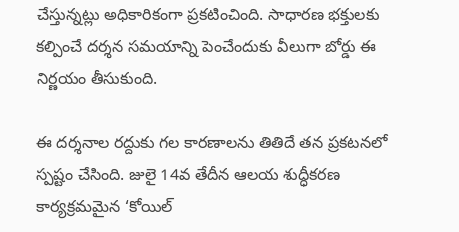చేస్తున్నట్లు అధికారికంగా ప్రకటించింది. సాధారణ భక్తులకు కల్పించే దర్శన సమయాన్ని పెంచేందుకు వీలుగా బోర్డు ఈ నిర్ణయం తీసుకుంది.

ఈ దర్శనాల రద్దుకు గల కారణాలను తితిదే తన ప్రకటనలో స్పష్టం చేసింది. జులై 14వ తేదీన ఆలయ శుద్ధీకరణ కార్యక్రమమైన ‘కోయిల్‌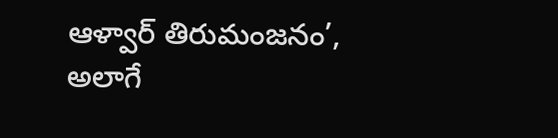ఆళ్వార్‌ తిరుమంజనం’, అలాగే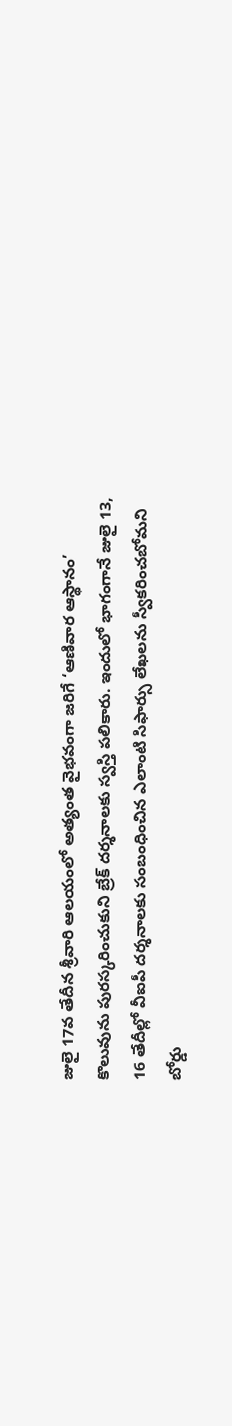జులై 17వ తేదీన శ్రీవారి ఆలయంలో అత్యంత వైభవంగా జరిగే ‘ఆణివార ఆస్థానం’ కొలువును పురస్కరించుకుని బ్రేక్ దర్శనాలకు స్వస్తి పలికారు. ఇందులో భాగంగానే జులై 13, 16 తేదీల్లో వీఐపీ దర్శనాలకు సంబంధించిన ఎలాంటి సిఫార్సు లేఖలను స్వీకరించబోమని బోర్డు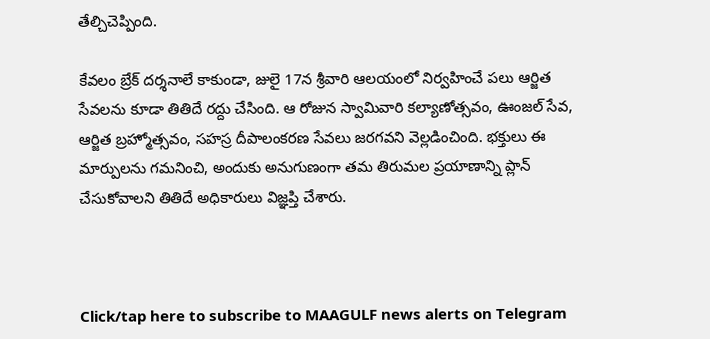తేల్చిచెప్పింది.

కేవలం బ్రేక్ దర్శనాలే కాకుండా, జులై 17న శ్రీవారి ఆలయంలో నిర్వహించే పలు ఆర్జిత సేవలను కూడా తితిదే రద్దు చేసింది. ఆ రోజున స్వామివారి కల్యాణోత్సవం, ఊంజల్‌ సేవ, ఆర్జిత బ్రహ్మోత్సవం, సహస్ర దీపాలంకరణ సేవలు జరగవని వెల్లడించింది. భక్తులు ఈ మార్పులను గమనించి, అందుకు అనుగుణంగా తమ తిరుమల ప్రయాణాన్ని ప్లాన్ చేసుకోవాలని తితిదే అధికారులు విజ్ఞప్తి చేశారు.



Click/tap here to subscribe to MAAGULF news alerts on Telegram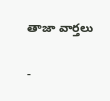తాజా వార్తలు

-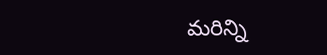మరిన్ని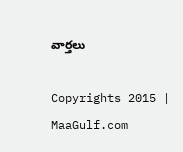వార్తలు

Copyrights 2015 | MaaGulf.com